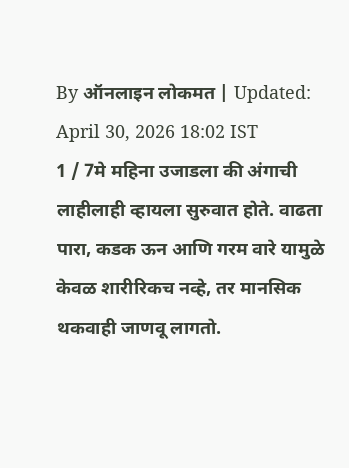By ऑनलाइन लोकमत | Updated: April 30, 2026 18:02 IST
1 / 7मे महिना उजाडला की अंगाची लाहीलाही व्हायला सुरुवात होते. वाढता पारा, कडक ऊन आणि गरम वारे यामुळे केवळ शारीरिकच नव्हे, तर मानसिक थकवाही जाणवू लागतो.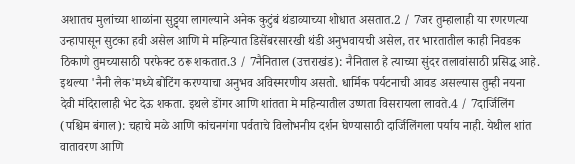अशातच मुलांच्या शाळांना सुट्ट्या लागल्याने अनेक कुटुंबं थंडाव्याच्या शोधात असतात.2 / 7जर तुम्हालाही या रणरणत्या उन्हापासून सुटका हवी असेल आणि मे महिन्यात डिसेंबरसारखी थंडी अनुभवायची असेल, तर भारतातील काही निवडक ठिकाणे तुमच्यासाठी परफेक्ट ठरू शकतात.3 / 7नैनिताल (उत्तराखंड): नैनिताल हे त्याच्या सुंदर तलावांसाठी प्रसिद्ध आहे. इथल्या 'नैनी लेक'मध्ये बोटिंग करण्याचा अनुभव अविस्मरणीय असतो. धार्मिक पर्यटनाची आवड असल्यास तुम्ही नयना देवी मंदिरालाही भेट देऊ शकता. इथले डोंगर आणि शांतता मे महिन्यातील उष्णता विसरायला लावते.4 / 7दार्जिलिंग (पश्चिम बंगाल): चहाचे मळे आणि कांचनगंगा पर्वताचे विलोभनीय दर्शन घेण्यासाठी दार्जिलिंगला पर्याय नाही. येथील शांत वातावरण आणि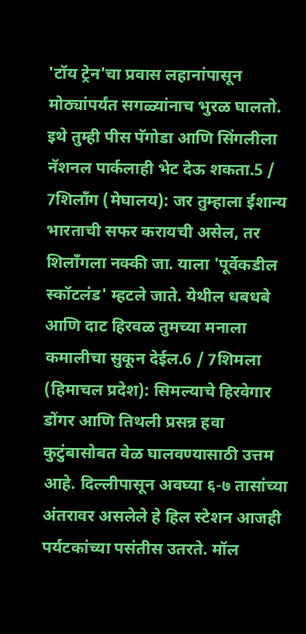'टॉय ट्रेन'चा प्रवास लहानांपासून मोठ्यांपर्यंत सगळ्यांनाच भुरळ घालतो. इथे तुम्ही पीस पॅगोडा आणि सिंगलीला नॅशनल पार्कलाही भेट देऊ शकता.5 / 7शिलाँग (मेघालय): जर तुम्हाला ईशान्य भारताची सफर करायची असेल, तर शिलाँगला नक्की जा. याला 'पूर्वेकडील स्कॉटलंड' म्हटले जाते. येथील धबधबे आणि दाट हिरवळ तुमच्या मनाला कमालीचा सुकून देईल.6 / 7शिमला (हिमाचल प्रदेश): सिमल्याचे हिरवेगार डोंगर आणि तिथली प्रसन्न हवा कुटुंबासोबत वेळ घालवण्यासाठी उत्तम आहे. दिल्लीपासून अवघ्या ६-७ तासांच्या अंतरावर असलेले हे हिल स्टेशन आजही पर्यटकांच्या पसंतीस उतरते. मॉल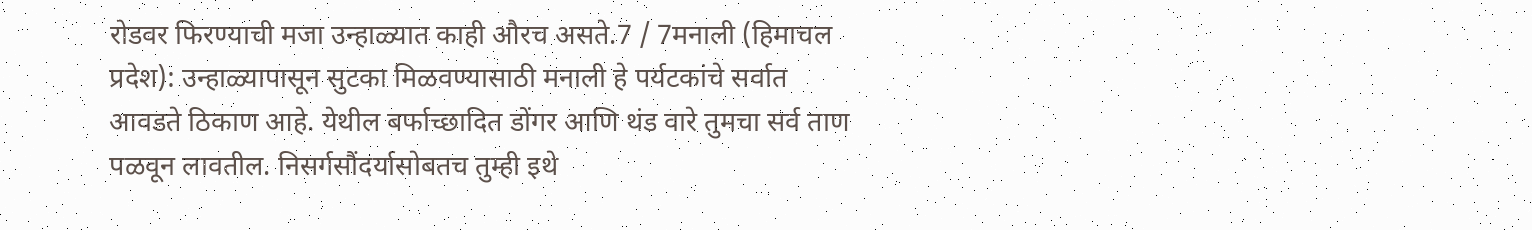रोडवर फिरण्याची मजा उन्हाळ्यात काही औरच असते.7 / 7मनाली (हिमाचल प्रदेश): उन्हाळ्यापासून सुटका मिळवण्यासाठी मनाली हे पर्यटकांचे सर्वात आवडते ठिकाण आहे. येथील बर्फाच्छादित डोंगर आणि थंड वारे तुमचा सर्व ताण पळवून लावतील. निसर्गसौंदर्यासोबतच तुम्ही इथे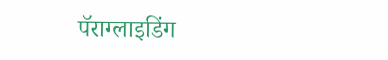पॅराग्लाइडिंग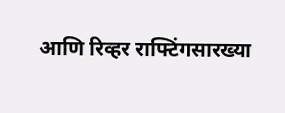आणि रिव्हर राफ्टिंगसारख्या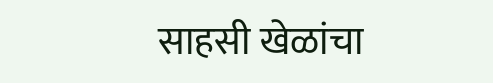साहसी खेळांचा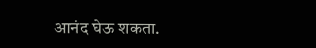आनंद घेऊ शकता.